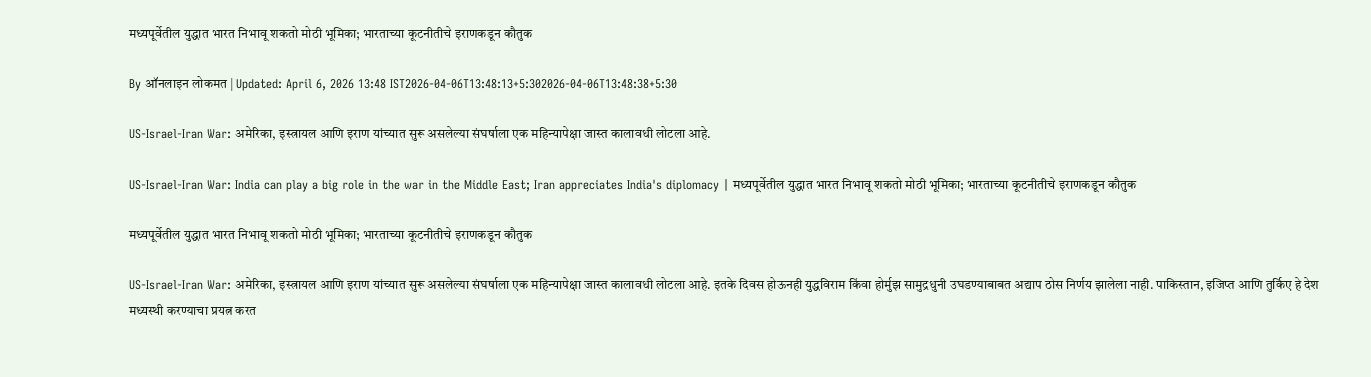मध्यपूर्वेतील युद्धात भारत निभावू शकतो मोठी भूमिका; भारताच्या कूटनीतीचे इराणकडून कौतुक

By ऑनलाइन लोकमत | Updated: April 6, 2026 13:48 IST2026-04-06T13:48:13+5:302026-04-06T13:48:38+5:30

US-Israel-Iran War: अमेरिका, इस्त्रायल आणि इराण यांच्यात सुरू असलेल्या संघर्षाला एक महिन्यापेक्षा जास्त कालावधी लोटला आहे.

US-Israel-Iran War: India can play a big role in the war in the Middle East; Iran appreciates India's diplomacy | मध्यपूर्वेतील युद्धात भारत निभावू शकतो मोठी भूमिका; भारताच्या कूटनीतीचे इराणकडून कौतुक

मध्यपूर्वेतील युद्धात भारत निभावू शकतो मोठी भूमिका; भारताच्या कूटनीतीचे इराणकडून कौतुक

US-Israel-Iran War: अमेरिका, इस्त्रायल आणि इराण यांच्यात सुरू असलेल्या संघर्षाला एक महिन्यापेक्षा जास्त कालावधी लोटला आहे. इतके दिवस होऊनही युद्धविराम किंवा होर्मुझ सामुद्रधुनी उघडण्याबाबत अद्याप ठोस निर्णय झालेला नाही. पाकिस्तान, इजिप्त आणि तुर्किए हे देश मध्यस्थी करण्याचा प्रयत्न करत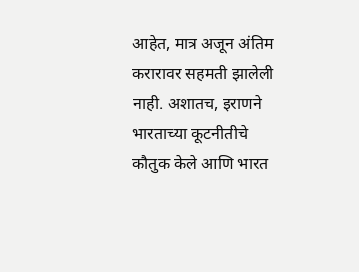आहेत, मात्र अजून अंतिम करारावर सहमती झालेली नाही. अशातच, इराणने भारताच्या कूटनीतीचे कौतुक केले आणि भारत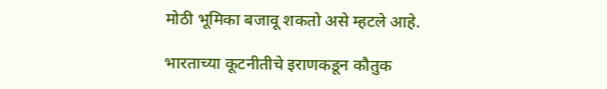मोठी भूमिका बजावू शकतो असे म्हटले आहे.

भारताच्या कूटनीतीचे इराणकडून कौतुक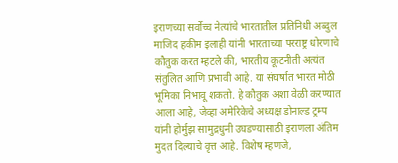इराणच्या सर्वोच्च नेत्यांचे भारतातील प्रतिनिधी अब्दुल माजिद हकीम इलाही यांनी भारताच्या परराष्ट्र धोरणाचे कौतुक करत म्हटले की, भारतीय कूटनीती अत्यंत संतुलित आणि प्रभावी आहे. या संघर्षात भारत मोठी भूमिका निभावू शकतो. हे कौतुक अशा वेळी करण्यात आला आहे, जेव्हा अमेरिकेचे अध्यक्ष डोनाल्ड ट्रम्प यांनी होर्मुझ सामुद्रधुनी उघडण्यासाठी इराणला अंतिम मुदत दिल्याचे वृत्त आहे. विशेष म्हणजे,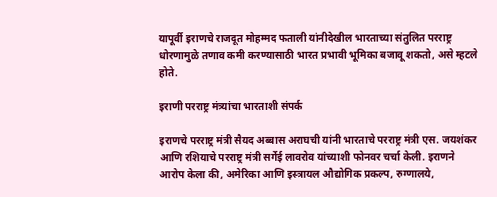यापूर्वी इराणचे राजदूत मोहम्मद फताली यांनीदेखील भारताच्या संतुलित परराष्ट्र धोरणामुळे तणाव कमी करण्यासाठी भारत प्रभावी भूमिका बजावू शकतो, असे म्हटले होते.

इराणी परराष्ट्र मंत्र्यांचा भारताशी संपर्क

इराणचे परराष्ट्र मंत्री सैयद अब्बास अराघची यांनी भारताचे परराष्ट्र मंत्री एस. जयशंकर आणि रशियाचे परराष्ट्र मंत्री सर्गेई लावरोव यांच्याशी फोनवर चर्चा केली. इराणने आरोप केला की, अमेरिका आणि इस्त्रायल औद्योगिक प्रकल्प, रुग्णालये,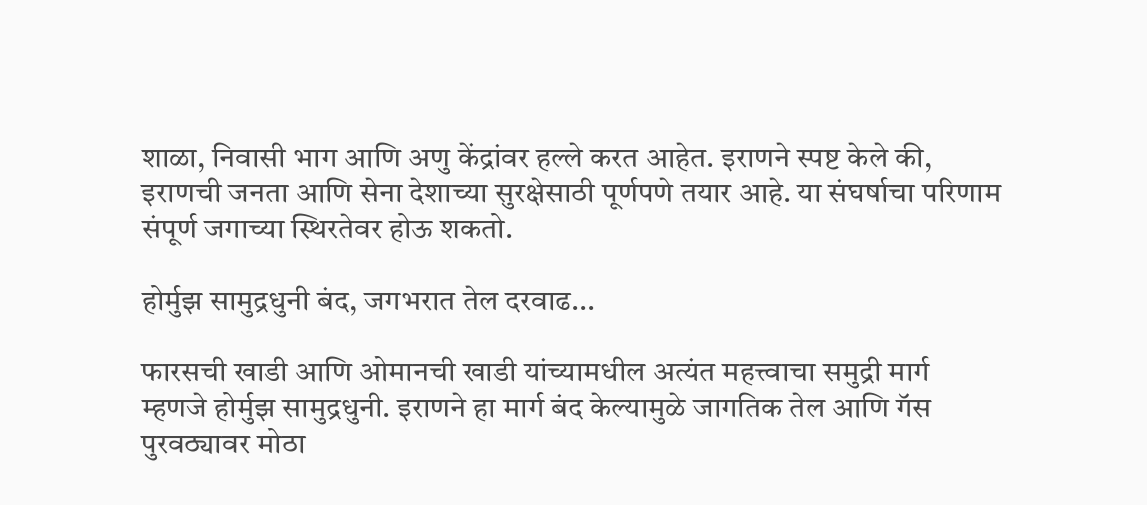शाळा, निवासी भाग आणि अणु केंद्रांवर हल्ले करत आहेत. इराणने स्पष्ट केले की, इराणची जनता आणि सेना देशाच्या सुरक्षेसाठी पूर्णपणे तयार आहे. या संघर्षाचा परिणाम संपूर्ण जगाच्या स्थिरतेवर होऊ शकतो.

होर्मुझ सामुद्रधुनी बंद, जगभरात तेल दरवाढ...

फारसची खाडी आणि ओमानची खाडी यांच्यामधील अत्यंत महत्त्वाचा समुद्री मार्ग म्हणजे होर्मुझ सामुद्रधुनी. इराणने हा मार्ग बंद केल्यामुळे जागतिक तेल आणि गॅस पुरवठ्यावर मोठा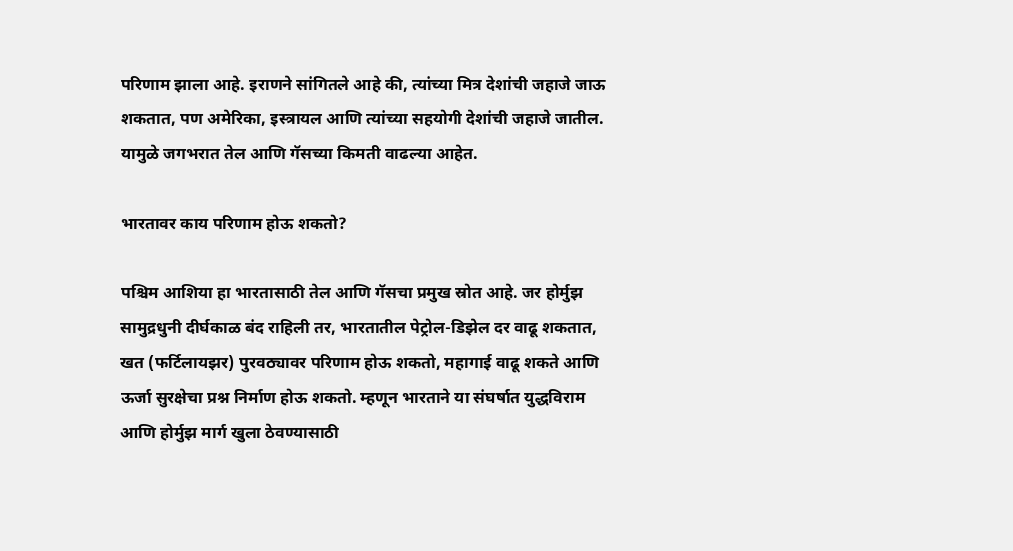परिणाम झाला आहे. इराणने सांगितले आहे की, त्यांच्या मित्र देशांची जहाजे जाऊ शकतात, पण अमेरिका, इस्त्रायल आणि त्यांच्या सहयोगी देशांची जहाजे जातील. यामुळे जगभरात तेल आणि गॅसच्या किमती वाढल्या आहेत.

भारतावर काय परिणाम होऊ शकतो?

पश्चिम आशिया हा भारतासाठी तेल आणि गॅसचा प्रमुख स्रोत आहे. जर होर्मुझ सामुद्रधुनी दीर्घकाळ बंद राहिली तर, भारतातील पेट्रोल-डिझेल दर वाढू शकतात, खत (फर्टिलायझर) पुरवठ्यावर परिणाम होऊ शकतो, महागाई वाढू शकते आणि ऊर्जा सुरक्षेचा प्रश्न निर्माण होऊ शकतो. म्हणून भारताने या संघर्षात युद्धविराम आणि होर्मुझ मार्ग खुला ठेवण्यासाठी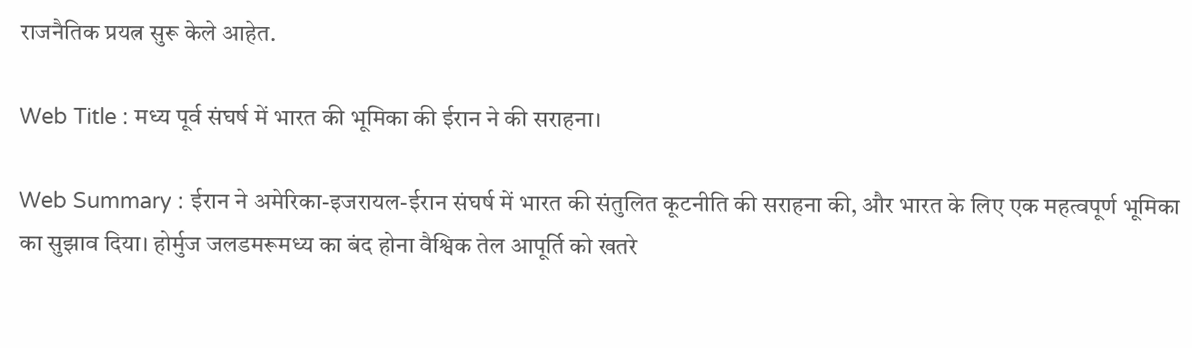राजनैतिक प्रयत्न सुरू केले आहेत.

Web Title : मध्य पूर्व संघर्ष में भारत की भूमिका की ईरान ने की सराहना।

Web Summary : ईरान ने अमेरिका-इजरायल-ईरान संघर्ष में भारत की संतुलित कूटनीति की सराहना की, और भारत के लिए एक महत्वपूर्ण भूमिका का सुझाव दिया। होर्मुज जलडमरूमध्य का बंद होना वैश्विक तेल आपूर्ति को खतरे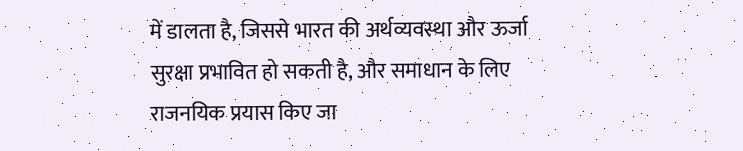में डालता है, जिससे भारत की अर्थव्यवस्था और ऊर्जा सुरक्षा प्रभावित हो सकती है, और समाधान के लिए राजनयिक प्रयास किए जा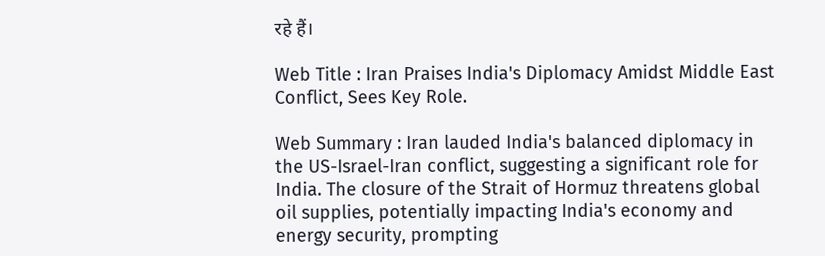रहे हैं।

Web Title : Iran Praises India's Diplomacy Amidst Middle East Conflict, Sees Key Role.

Web Summary : Iran lauded India's balanced diplomacy in the US-Israel-Iran conflict, suggesting a significant role for India. The closure of the Strait of Hormuz threatens global oil supplies, potentially impacting India's economy and energy security, prompting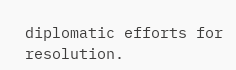diplomatic efforts for resolution.